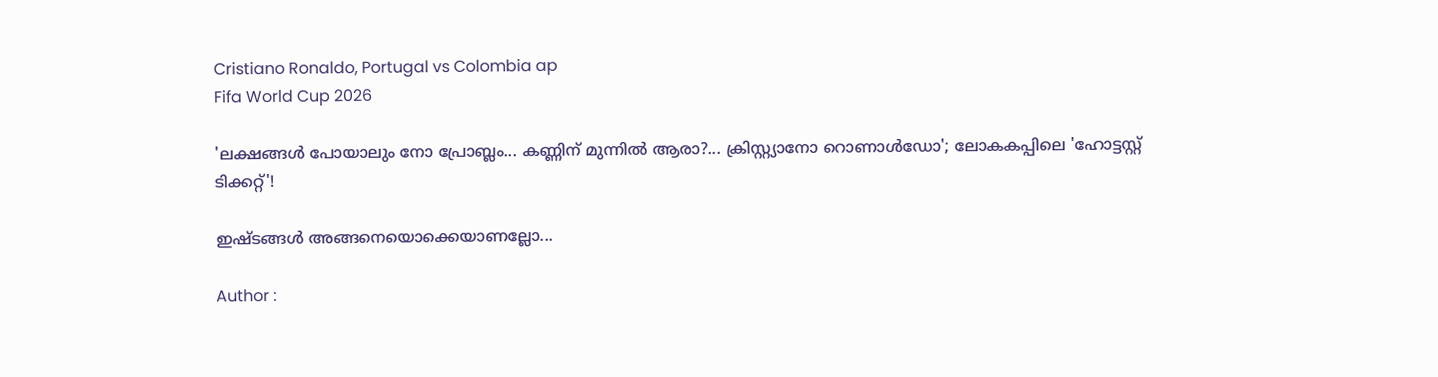Cristiano Ronaldo, Portugal vs Colombia ap
Fifa World Cup 2026

'ലക്ഷങ്ങൾ പോയാലും നോ പ്രോബ്ലം... കണ്ണിന് മുന്നിൽ ആരാ?... ക്രിസ്റ്റ്യാനോ റൊണാൾഡോ'; ലോകകപ്പിലെ 'ഹോട്ടസ്റ്റ് ടിക്കറ്റ്'!

ഇഷ്ടങ്ങൾ അങ്ങനെയൊക്കെയാണല്ലോ...

Author :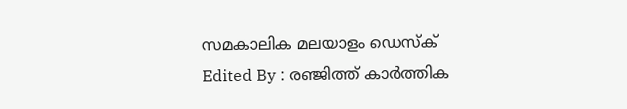സമകാലിക മലയാളം ഡെസ്ക്
Edited By : രഞ്ജിത്ത് കാർത്തിക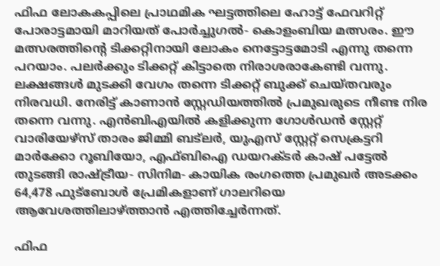ഫിഫ ലോകകപ്പിലെ പ്രാഥമിക ഘട്ടത്തിലെ ഹോട്ട് ഫേവറിറ്റ് പോരാട്ടമായി മാറിയത് പോർച്ചുഗൽ- കൊളംബിയ മത്സരം. ഈ മത്സരത്തിന്റെ ടിക്കറ്റിനായി ലോകം നെട്ടോട്ടമോടി എന്നു തന്നെ പറയാം. പലർക്കും ടിക്കറ്റ് കിട്ടാതെ നിരാശരാകേണ്ടി വന്നു. ലക്ഷങ്ങൾ മുടക്കി വേഗം തന്നെ ടിക്കറ്റ് ബുക്ക് ചെയ്തവരും നിരവധി. നേരിട്ട് കാണാൻ സ്റ്റേഡിയത്തിൽ പ്രമുഖരുടെ നീണ്ട നിര തന്നെ വന്നു. എൻബിഎയിൽ കളിക്കുന്ന ഗോൾഡൻ സ്റ്റേറ്റ് വാരിയേഴ്സ് താരം ജിമ്മി ബട്ലർ, യുഎസ് സ്റ്റേറ്റ് സെക്രട്ടറി മാർക്കോ റൂബിയോ, എഫ്ബിഐ ഡയറക്ടർ കാഷ് പട്ടേൽ തുടങ്ങി രാഷ്ട്രീയ- സിനിമ- കായിക രംഗത്തെ പ്രമുഖർ അടക്കം 64,478 ഫുട്ബോൾ പ്രേമികളാണ് ഗാലറിയെ ആവേശത്തിലാഴ്ത്താൻ എത്തിച്ചേർന്നത്.

ഫിഫ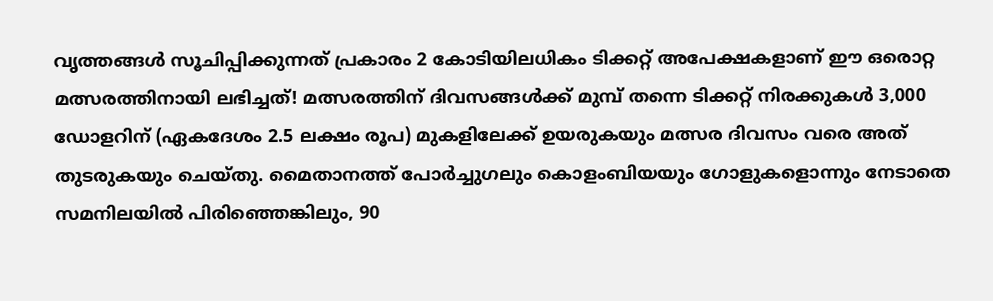വൃത്തങ്ങൾ സൂചിപ്പിക്കുന്നത് പ്രകാരം 2 കോടിയിലധികം ടിക്കറ്റ് അപേക്ഷകളാണ് ഈ ഒരൊറ്റ മത്സരത്തിനായി ലഭിച്ചത്! മത്സരത്തിന് ദിവസങ്ങൾക്ക് മുമ്പ് തന്നെ ടിക്കറ്റ് നിരക്കുകൾ 3,000 ഡോളറിന് (ഏകദേശം 2.5 ലക്ഷം രൂപ) മുകളിലേക്ക് ഉയരുകയും മത്സര ദിവസം വരെ അത് തുടരുകയും ചെയ്തു. മൈതാനത്ത് പോർച്ചുഗലും കൊളംബിയയും ഗോളുകളൊന്നും നേടാതെ സമനിലയിൽ പിരിഞ്ഞെങ്കിലും, 90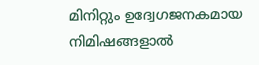മിനിറ്റും ഉദ്വേഗജനകമായ നിമിഷങ്ങളാൽ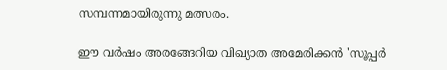സമ്പന്നമായിരുന്നു മത്സരം.

ഈ വർഷം അരങ്ങേറിയ വിഖ്യാത അമേരിക്കൻ 'സൂപ്പർ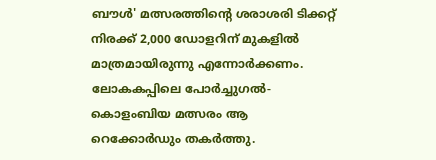ബൗൾ' മത്സരത്തിന്റെ ശരാശരി ടിക്കറ്റ് നിരക്ക് 2,000 ഡോളറിന് മുകളിൽ മാത്രമായിരുന്നു എന്നോർക്കണം. ലോകകപ്പിലെ പോർച്ചുഗൽ- കൊളംബിയ മത്സരം ആ റെക്കോർഡും തകർത്തു.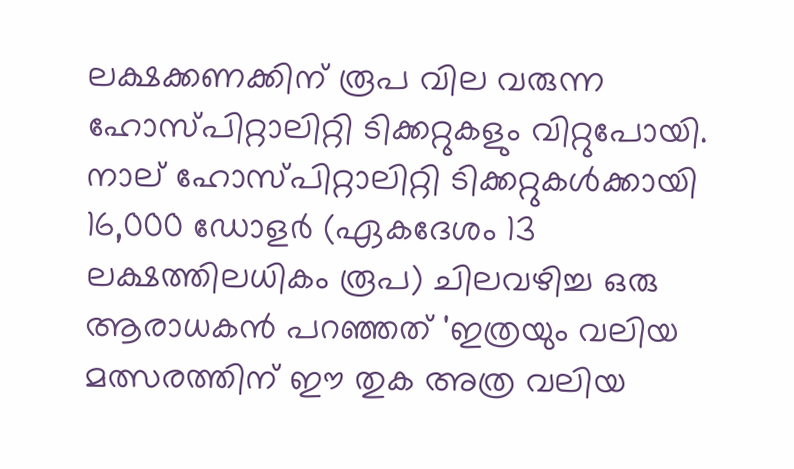ലക്ഷക്കണക്കിന് രൂപ വില വരുന്ന ഹോസ്പിറ്റാലിറ്റി ടിക്കറ്റുകളും വിറ്റുപോയി. നാല് ഹോസ്പിറ്റാലിറ്റി ടിക്കറ്റുകൾക്കായി 16,000 ഡോളർ (ഏകദേശം 13 ലക്ഷത്തിലധികം രൂപ) ചിലവഴിച്ച ഒരു ആരാധകൻ പറഞ്ഞത് 'ഇത്രയും വലിയ മത്സരത്തിന് ഈ തുക അത്ര വലിയ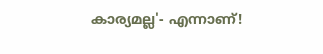കാര്യമല്ല'- എന്നാണ്!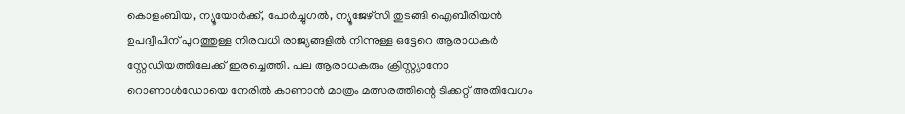കൊളംബിയ, ന്യൂയോർക്ക്, പോർച്ചുഗൽ, ന്യൂജേഴ്സി തുടങ്ങി ഐബീരിയൻ ഉപദ്വീപിന് പുറത്തുള്ള നിരവധി രാജ്യങ്ങളിൽ നിന്നുള്ള ഒട്ടേറെ ആരാധകർ സ്റ്റേഡിയത്തിലേക്ക് ഇരച്ചെത്തി. പല ആരാധകരും ക്രിസ്റ്റ്യാനോ റൊണാൾ‍ഡോയെ നേരിൽ കാണാൻ മാത്രം മത്സരത്തിന്റെ ടിക്കറ്റ് അതിവേഗം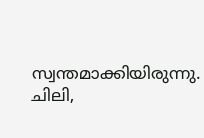സ്വന്തമാക്കിയിരുന്നു. ചിലി,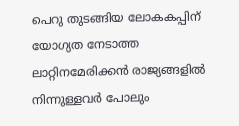പെറു തുടങ്ങിയ ലോകകപ്പിന് യോഗ്യത നേടാത്ത ലാറ്റിനമേരിക്കൻ രാജ്യങ്ങളിൽ നിന്നുള്ളവർ പോലും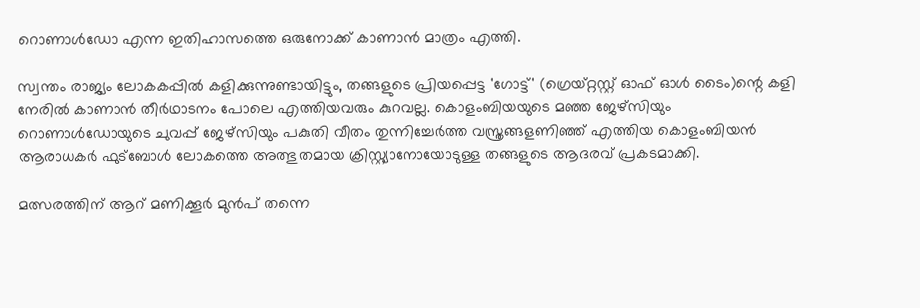റൊണാൾഡോ എന്ന ഇതിഹാസത്തെ ഒരുനോക്ക് കാണാൻ മാത്രം എത്തി.

സ്വന്തം രാജ്യം ലോകകപ്പിൽ കളിക്കുന്നുണ്ടായിട്ടും, തങ്ങളുടെ പ്രിയപ്പെട്ട 'ഗോട്ട്' (ഗ്രെയ്റ്റസ്റ്റ് ഓഫ് ഓൾ ടൈം)ന്റെ കളി നേരിൽ കാണാൻ തീർഥാടനം പോലെ എത്തിയവരും കുറവല്ല. കൊളംബിയയുടെ മഞ്ഞ ജേഴ്സിയും റൊണാൾഡോയുടെ ചുവപ്പ് ജേഴ്സിയും പകുതി വീതം തുന്നിച്ചേർത്ത വസ്ത്രങ്ങളണിഞ്ഞ് എത്തിയ കൊളംബിയൻ ആരാധകർ ഫുട്ബോൾ ലോകത്തെ അത്ഭുതമായ ക്രിസ്റ്റ്യാനോയോടുള്ള തങ്ങളുടെ ആദരവ് പ്രകടമാക്കി.

മത്സരത്തിന് ആറ് മണിക്കൂർ മുൻപ് തന്നെ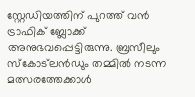സ്റ്റേഡിയത്തിന് പുറത്ത് വൻ ട്രാഫിക് ബ്ലോക്ക് അനുഭവപ്പെട്ടിരുന്നു. ബ്രസീലും സ്കോട്ലൻഡും തമ്മിൽ നടന്ന മത്സരത്തേക്കാൾ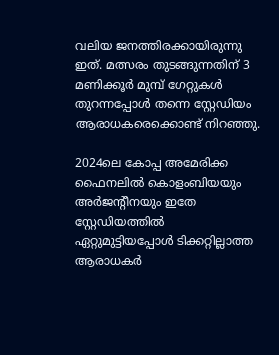വലിയ ജനത്തിരക്കായിരുന്നു ഇത്. മത്സരം തുടങ്ങുന്നതിന് 3 മണിക്കൂർ മുമ്പ് ഗേറ്റുകൾ തുറന്നപ്പോൾ തന്നെ സ്റ്റേഡിയം ആരാധകരെക്കൊണ്ട് നിറഞ്ഞു.

2024ലെ കോപ്പ അമേരിക്ക ഫൈനലിൽ കൊളംബിയയും അർജന്റീനയും ഇതേ സ്റ്റേഡിയത്തിൽ ഏറ്റുമുട്ടിയപ്പോൾ ടിക്കറ്റില്ലാത്ത ആരാധകർ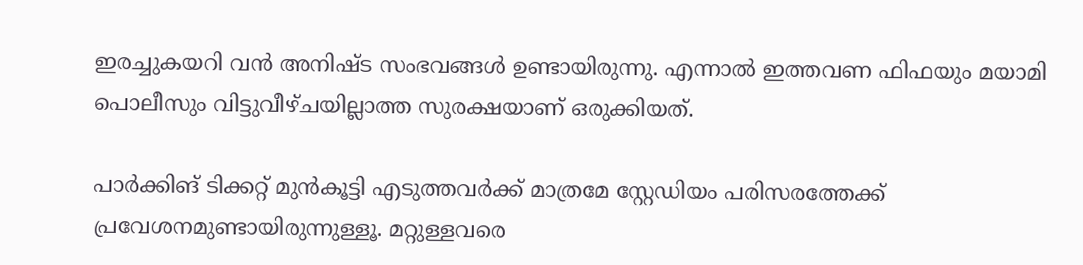ഇരച്ചുകയറി വൻ അനിഷ്ട സംഭവങ്ങൾ ഉണ്ടായിരുന്നു. എന്നാൽ ഇത്തവണ ഫിഫയും മയാമി പൊലീസും വിട്ടുവീഴ്ചയില്ലാത്ത സുരക്ഷയാണ് ഒരുക്കിയത്.

പാർക്കിങ് ടിക്കറ്റ് മുൻകൂട്ടി എടുത്തവർക്ക് മാത്രമേ സ്റ്റേഡിയം പരിസരത്തേക്ക് പ്രവേശനമുണ്ടായിരുന്നുള്ളൂ. മറ്റുള്ളവരെ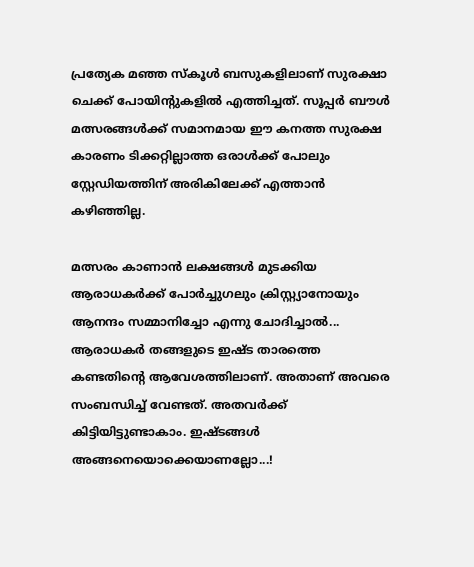പ്രത്യേക മഞ്ഞ സ്കൂൾ ബസുകളിലാണ് സുരക്ഷാ ചെക്ക് പോയിന്റുകളിൽ എത്തിച്ചത്. സൂപ്പർ ബൗൾ മത്സരങ്ങൾക്ക് സമാനമായ ഈ കനത്ത സുരക്ഷ കാരണം ടിക്കറ്റില്ലാത്ത ഒരാൾക്ക് പോലും സ്റ്റേഡിയത്തിന് അരികിലേക്ക് എത്താൻ കഴിഞ്ഞില്ല.

മത്സരം കാണാൻ ലക്ഷങ്ങൾ മുടക്കിയ ആരാധകർക്ക് പോർച്ചുഗലും ക്രിസ്റ്റ്യാനോയും ആനന്ദം സമ്മാനിച്ചോ എന്നു ചോദിച്ചാൽ... ആരാധകർ തങ്ങളുടെ ഇഷ്ട താരത്തെ കണ്ടതിന്റെ ആവേശത്തിലാണ്. അതാണ് അവരെ സംബന്ധിച്ച് വേണ്ടത്. അതവർക്ക് കിട്ടിയിട്ടുണ്ടാകാം. ഇഷ്ടങ്ങൾ അങ്ങനെയൊക്കെയാണല്ലോ...!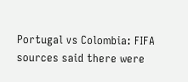Portugal vs Colombia: FIFA sources said there were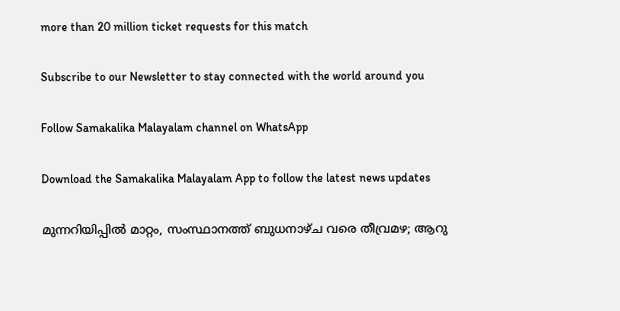more than 20 million ticket requests for this match

Subscribe to our Newsletter to stay connected with the world around you

Follow Samakalika Malayalam channel on WhatsApp

Download the Samakalika Malayalam App to follow the latest news updates

മുന്നറിയിപ്പില്‍ മാറ്റം, സംസ്ഥാനത്ത് ബുധനാഴ്ച വരെ തീവ്രമഴ; ആറു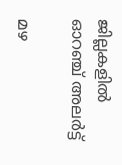ജില്ലകളില്‍ ഓറഞ്ച് അലര്‍ട്ട്

മഴ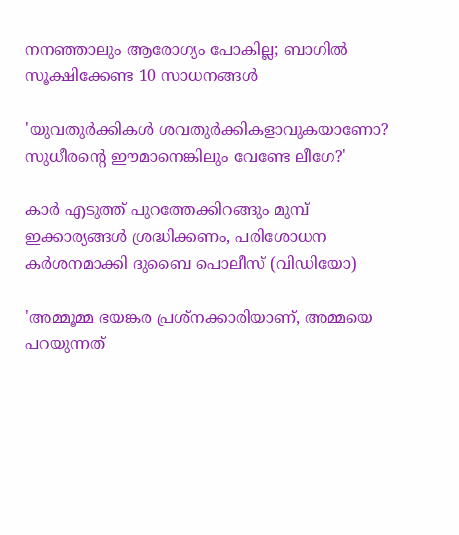നനഞ്ഞാലും ആരോഗ്യം പോകില്ല; ബാഗിൽ സൂക്ഷിക്കേണ്ട 10 സാധനങ്ങൾ

'യുവതുര്‍ക്കികള്‍ ശവതുര്‍ക്കികളാവുകയാണോ? സുധീരന്റെ ഈമാനെങ്കിലും വേണ്ടേ ലീഗേ?'

കാര്‍ എടുത്ത് പുറത്തേക്കിറങ്ങും മുമ്പ് ഇക്കാര്യങ്ങള്‍ ശ്രദ്ധിക്കണം, പരിശോധന കര്‍ശനമാക്കി ദുബൈ പൊലീസ് (വിഡിയോ)

'അമ്മൂമ്മ ഭയങ്കര പ്രശ്നക്കാരിയാണ്, അമ്മയെ പറയുന്നത്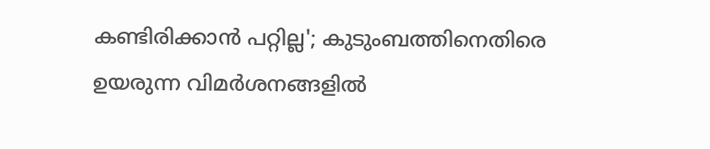കണ്ടിരിക്കാൻ പറ്റില്ല'; കുടുംബത്തിനെതിരെ ഉയരുന്ന വിമർശനങ്ങളിൽ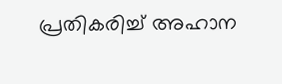പ്രതികരിച്ച് അഹാന